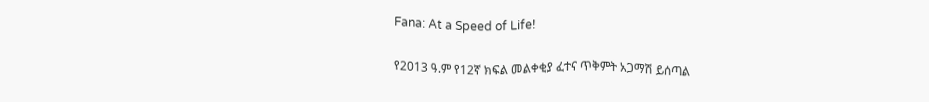Fana: At a Speed of Life!

የ2013 ዓ.ም የ12ኛ ክፍል መልቀቂያ ፈተና ጥቅምት አጋማሽ ይሰጣል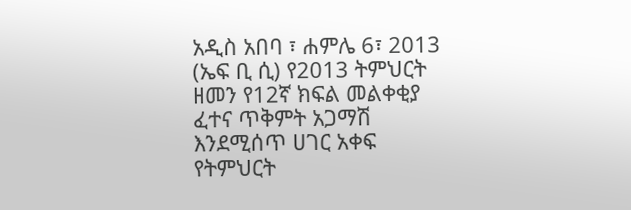አዲስ አበባ ፣ ሐምሌ 6፣ 2013 (ኤፍ ቢ ሲ) የ2013 ትምህርት ዘመን የ12ኛ ክፍል መልቀቂያ ፈተና ጥቅምት አጋማሽ እንደሚሰጥ ሀገር አቀፍ የትምህርት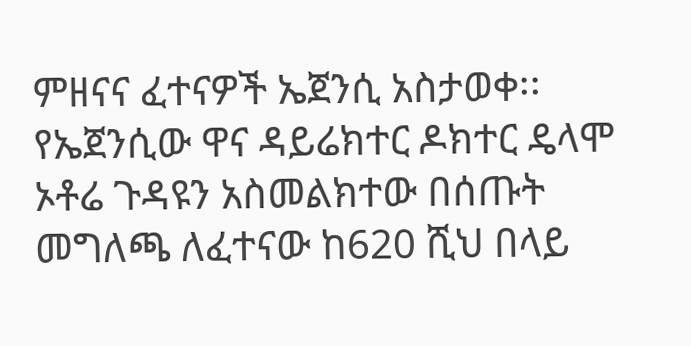ምዘናና ፈተናዎች ኤጀንሲ አስታወቀ፡፡
የኤጀንሲው ዋና ዳይሬክተር ዶክተር ዴላሞ ኦቶሬ ጉዳዩን አስመልክተው በሰጡት መግለጫ ለፈተናው ከ620 ሺህ በላይ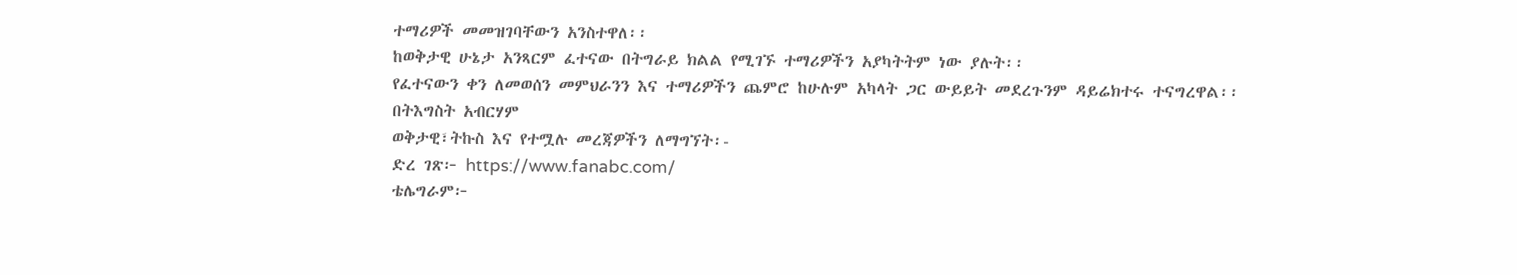ተማሪዎች መመዝገባቸውን አንስተዋለ፡፡
ከወቅታዊ ሁኔታ አንጻርም ፈተናው በትግራይ ክልል የሚገኙ ተማሪዎችን አያካትትም ነው ያሉት፡፡
የፈተናውን ቀን ለመወሰን መምህራንን እና ተማሪዎችን ጨምሮ ከሁሉም አካላት ጋር ውይይት መደረጉንም ዳይሬክተሩ ተናግረዋል፡፡
በትእግስት አብርሃም
ወቅታዊ፣ትኩስ እና የተሟሉ መረጃዎችን ለማግኘት፡-
ድረ ገጽ፦ https://www.fanabc.com/
ቴሌግራም፦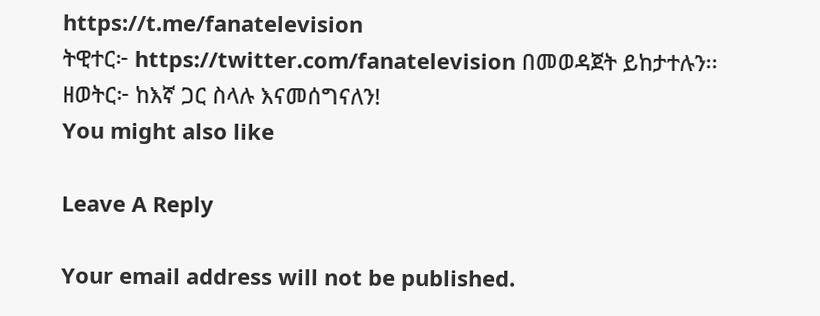https://t.me/fanatelevision
ትዊተር፦ https://twitter.com/fanatelevision በመወዳጀት ይከታተሉን፡፡
ዘወትር፦ ከእኛ ጋር ስላሉ እናመሰግናለን!
You might also like

Leave A Reply

Your email address will not be published.